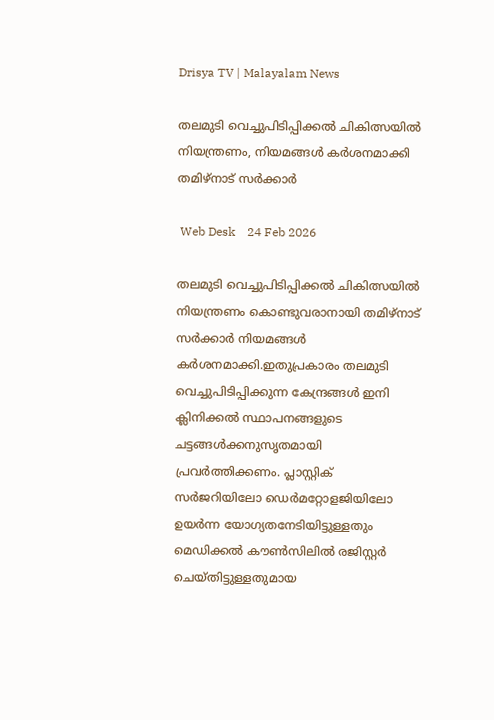Drisya TV | Malayalam News

തലമുടി വെച്ചുപിടിപ്പിക്കൽ ചികിത്സയിൽ നിയന്ത്രണം, നിയമങ്ങൾ കർശനമാക്കി തമിഴ്‌നാട് സർക്കാർ

 Web Desk    24 Feb 2026

തലമുടി വെച്ചുപിടിപ്പിക്കൽ ചികിത്സയിൽ നിയന്ത്രണം കൊണ്ടുവരാനായി തമിഴ്‌നാട് സർക്കാർ നിയമങ്ങൾ കർശനമാക്കി.ഇതുപ്രകാരം തലമുടി വെച്ചുപിടിപ്പിക്കുന്ന കേന്ദ്രങ്ങൾ ഇനി ക്ലിനിക്കൽ സ്ഥാപനങ്ങളുടെ ചട്ടങ്ങൾക്കനുസൃതമായി പ്രവർത്തിക്കണം. പ്ലാസ്റ്റിക് സർജറിയിലോ ഡെർമറ്റോളജിയിലോ ഉയർന്ന യോഗ്യതനേടിയിട്ടുള്ളതും മെഡിക്കൽ കൗൺസിലിൽ രജിസ്റ്റർ ചെയ്തിട്ടുള്ളതുമായ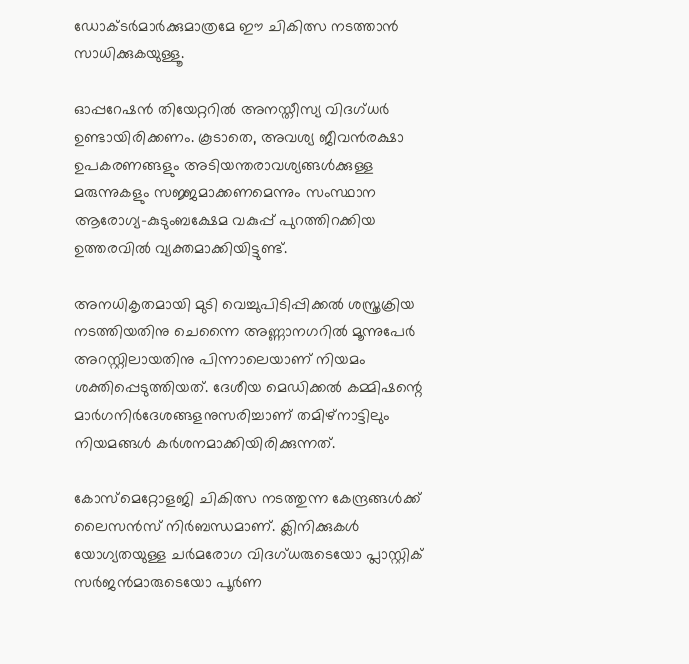ഡോക്ടർമാർക്കുമാത്രമേ ഈ ചികിത്സ നടത്താൻ സാധിക്കുകയുള്ളൂ.

ഓപ്പറേഷൻ തിയേറ്ററിൽ അനസ്തീസ്യ വിദഗ്ധർ ഉണ്ടായിരിക്കണം. കൂടാതെ, അവശ്യ ജീവൻരക്ഷാ ഉപകരണങ്ങളും അടിയന്തരാവശ്യങ്ങൾക്കുള്ള മരുന്നുകളും സജ്ജമാക്കണമെന്നും സംസ്ഥാന ആരോഗ്യ-കുടുംബക്ഷേമ വകുപ്പ് പുറത്തിറക്കിയ ഉത്തരവിൽ വ്യക്തമാക്കിയിട്ടുണ്ട്.

അനധികൃതമായി മുടി വെച്ചുപിടിപ്പിക്കൽ ശസ്ത്രക്രിയ നടത്തിയതിനു ചെന്നൈ അണ്ണാനഗറിൽ മൂന്നുപേർ അറസ്റ്റിലായതിനു പിന്നാലെയാണ് നിയമം ശക്തിപ്പെടുത്തിയത്. ദേശീയ മെഡിക്കൽ കമ്മിഷന്റെ മാർഗനിർദേശങ്ങളനുസരിച്ചാണ് തമിഴ്നാട്ടിലും നിയമങ്ങൾ കർശനമാക്കിയിരിക്കുന്നത്.

കോസ്മെറ്റോളജി ചികിത്സ നടത്തുന്ന കേന്ദ്രങ്ങൾക്ക് ലൈസൻസ് നിർബന്ധമാണ്. ക്ലിനിക്കുകൾ യോഗ്യതയുള്ള ചർമരോഗ വിദഗ്ധരുടെയോ പ്ലാസ്റ്റിക് സർജൻമാരുടെയോ പൂർണ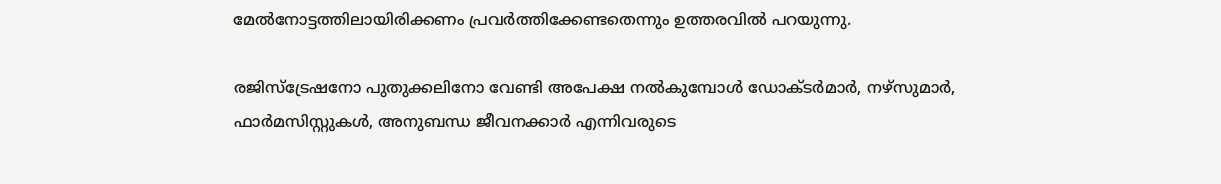മേൽനോട്ടത്തിലായിരിക്കണം പ്രവർത്തിക്കേണ്ടതെന്നും ഉത്തരവിൽ പറയുന്നു.

രജിസ്ട്രേഷനോ പുതുക്കലിനോ വേണ്ടി അപേക്ഷ നൽകുമ്പോൾ ഡോക്ടർമാർ, നഴ്സുമാർ, ഫാർമസിസ്റ്റുകൾ, അനുബന്ധ ജീവനക്കാർ എന്നിവരുടെ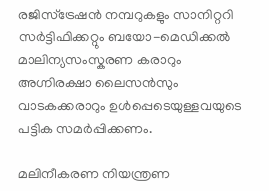രജിസ്ട്രേഷൻ നമ്പറുകളും സാനിറ്ററി സർട്ടിഫിക്കറ്റും ബയോ-മെഡിക്കൽ മാലിന്യസംസ്കരണ കരാറും അഗ്നിരക്ഷാ ലൈസൻസും വാടകക്കരാറും ഉൾപ്പെടെയുള്ളവയുടെ പട്ടിക സമർപ്പിക്കണം.

മലിനീകരണ നിയന്ത്രണ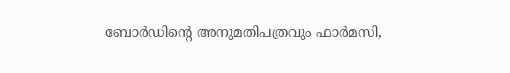ബോർഡിന്റെ അനുമതിപത്രവും ഫാർമസി,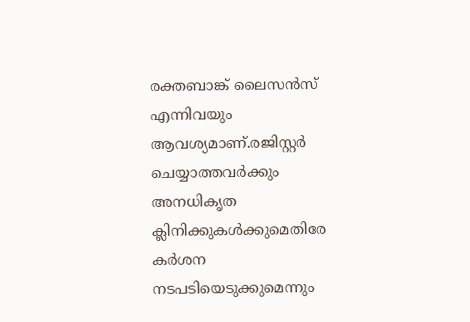രക്തബാങ്ക് ലൈസൻസ് എന്നിവയും ആവശ്യമാണ്.രജിസ്റ്റർ ചെയ്യാത്തവർക്കും അനധികൃത ക്ലിനിക്കുകൾക്കുമെതിരേ കർശന നടപടിയെടുക്കുമെന്നും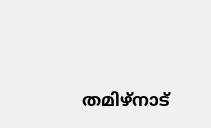തമിഴ്‌നാട്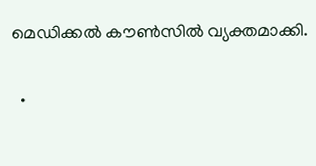മെഡിക്കൽ കൗൺസിൽ വ്യക്തമാക്കി.

  •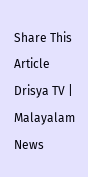Share This Article
Drisya TV | Malayalam News